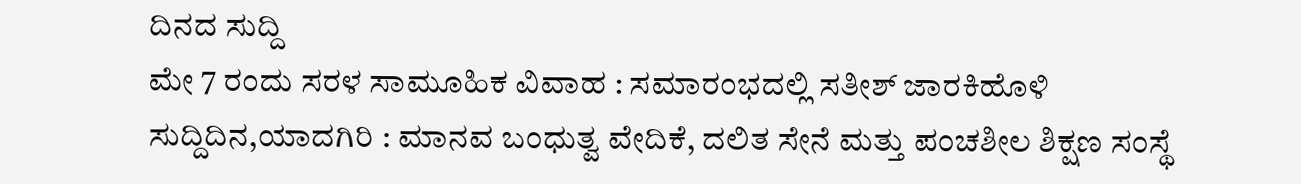ದಿನದ ಸುದ್ದಿ
ಮೇ 7 ರಂದು ಸರಳ ಸಾಮೂಹಿಕ ವಿವಾಹ : ಸಮಾರಂಭದಲ್ಲಿ ಸತೀಶ್ ಜಾರಕಿಹೊಳಿ
ಸುದ್ದಿದಿನ,ಯಾದಗಿರಿ : ಮಾನವ ಬಂಧುತ್ವ ವೇದಿಕೆ, ದಲಿತ ಸೇನೆ ಮತ್ತು ಪಂಚಶೀಲ ಶಿಕ್ಷಣ ಸಂಸ್ಥೆ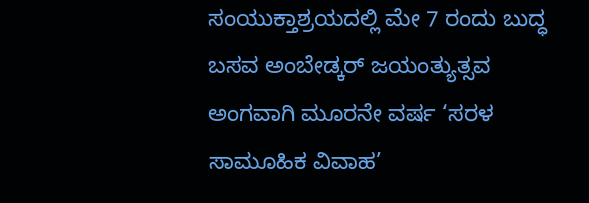ಸಂಯುಕ್ತಾಶ್ರಯದಲ್ಲಿ ಮೇ 7 ರಂದು ಬುದ್ಧ ಬಸವ ಅಂಬೇಡ್ಕರ್ ಜಯಂತ್ಯುತ್ಸವ ಅಂಗವಾಗಿ ಮೂರನೇ ವರ್ಷ ‘ಸರಳ ಸಾಮೂಹಿಕ ವಿವಾಹ’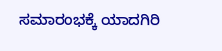ಸಮಾರಂಭಕ್ಕೆ ಯಾದಗಿರಿ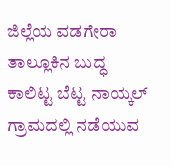ಜಿಲ್ಲೆಯ ವಡಗೇರಾ ತಾಲ್ಲೂಕಿನ ಬುದ್ಧ ಕಾಲಿಟ್ಟ ಬೆಟ್ಟ ನಾಯ್ಕಲ್ ಗ್ರಾಮದಲ್ಲಿ ನಡೆಯುವ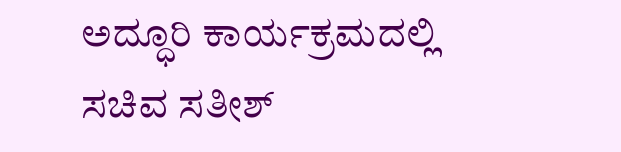ಅದ್ಧೂರಿ ಕಾರ್ಯಕ್ರಮದಲ್ಲಿ ಸಚಿವ ಸತೀಶ್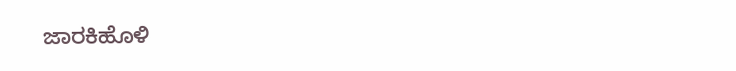ಜಾರಕಿಹೊಳಿ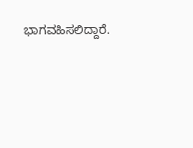ಭಾಗವಹಿಸಲಿದ್ದಾರೆ.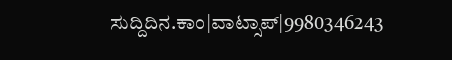ಸುದ್ದಿದಿನ.ಕಾಂ|ವಾಟ್ಸಾಪ್|9980346243